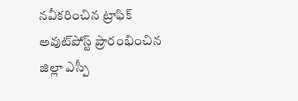నవీకరించిన ట్రాఫిక్ అవుట్‌పోస్ట్ ప్రారంభించిన జిల్లా ఎస్పీ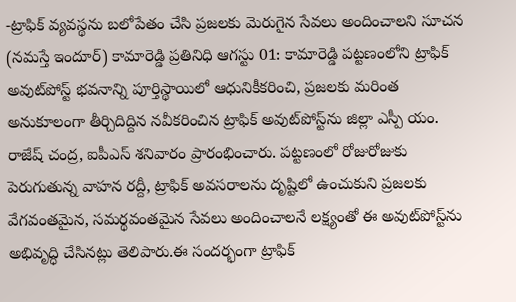-ట్రాఫిక్ వ్యవస్థను బలోపేతం చేసి ప్రజలకు మెరుగైన సేవలు అందించాలని సూచన (నమస్తే ఇందూర్) కామారెడ్డి ప్రతినిధి ఆగస్టు 01: కామారెడ్డి పట్టణంలోని ట్రాఫిక్ అవుట్‌పోస్ట్ భవనాన్ని పూర్తిస్థాయిలో ఆధునికీకరించి, ప్రజలకు మరింత అనుకూలంగా తీర్చిదిద్దిన నవీకరించిన ట్రాఫిక్ అవుట్‌పోస్ట్‌ను జిల్లా ఎస్పీ యం. రాజేష్ చంద్ర, ఐపీఎస్ శనివారం ప్రారంభించారు. పట్టణంలో రోజురోజుకు పెరుగుతున్న వాహన రద్దీ, ట్రాఫిక్ అవసరాలను దృష్టిలో ఉంచుకుని ప్రజలకు వేగవంతమైన, సమర్థవంతమైన సేవలు అందించాలనే లక్ష్యంతో ఈ అవుట్‌పోస్ట్‌ను అభివృద్ధి చేసినట్లు తెలిపారు.ఈ సందర్భంగా ట్రాఫిక్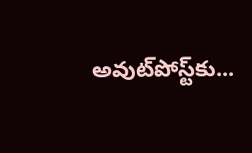అవుట్‌పోస్ట్‌కు...